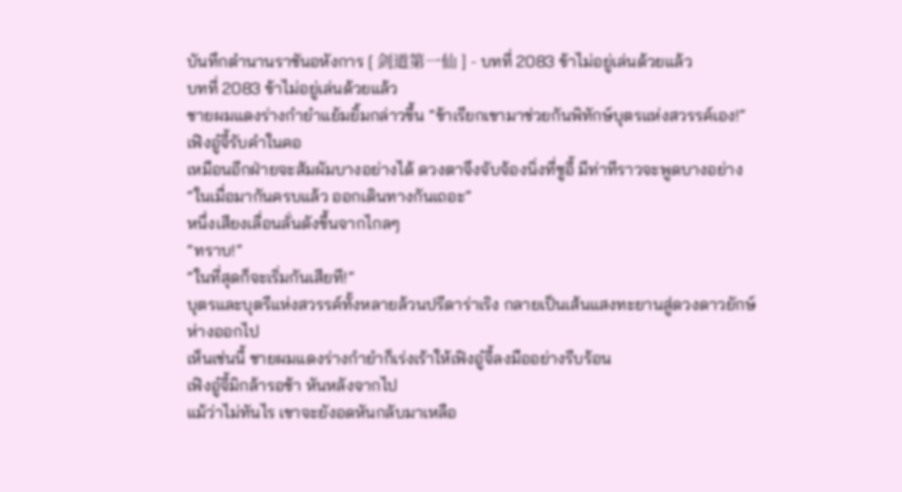บันทึกตำนานราชันอหังการ [ 剑道第一仙 ] - บทที่ 2083 ข้าไม่อยู่เล่นด้วยแล้ว
บทที่ 2083 ข้าไม่อยู่เล่นด้วยแล้ว
ชายผมแดงร่างกำยำแย้มยิ้มกล่าวขึ้น “ข้าเรียกเขามาช่วยกันพิทักษ์บุตรแห่งสวรรค์เอง!”
เฟิงอู๋จี้รับคำในคอ
เหมือนอีกฝ่ายจะสัมผัมบางอย่างได้ ดวงตาจึงจับจ้องนิ่งที่ซูอี้ มีท่าทีราวจะพูดบางอย่าง
“ในเมื่อมากันครบแล้ว ออกเดินทางกันเถอะ”
หนึ่งเสียงเลื่อนลั่นดังขึ้นจากไกลๆ
“ทราบ!”
“ในที่สุดก็จะเริ่มกันเสียที!”
บุตรและบุตรีแห่งสวรรค์ทั้งหลายล้วนปรีดาร่าเริง กลายเป็นเส้นแสงทะยานสู่ดวงดาวยักษ์ห่างออกไป
เห็นเช่นนี้ ชายผมแดงร่างกำยำก็เร่งเร้าให้เฟิงอู๋จี้ลงมืออย่างรีบร้อน
เฟิงอู๋จี้มิกล้ารอช้า หันหลังจากไป
แม้ว่าไม่ทันไร เขาจะยังอดหันกลับมาเหลือ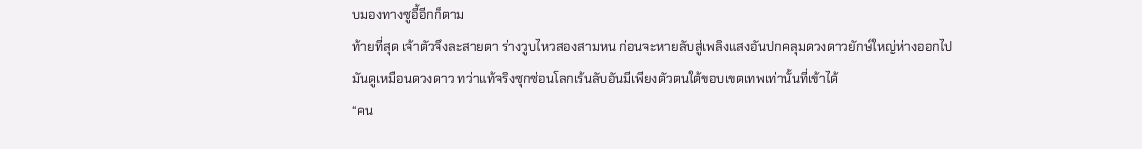บมองทางซูอี้อีกก็ตาม
ท้ายที่สุด เจ้าตัวจึงละสายตา ร่างวูบไหวสองสามหน ก่อนจะหายลับสู่เพลิงแสงอันปกคลุมดวงดาวยักษ์ใหญ่ห่างออกไป
มันดูเหมือนดวงดาว ทว่าแท้จริงซุกซ่อนโลกเร้นลับอันมีเพียงตัวตนใต้ขอบเขตเทพเท่านั้นที่เข้าได้
“คน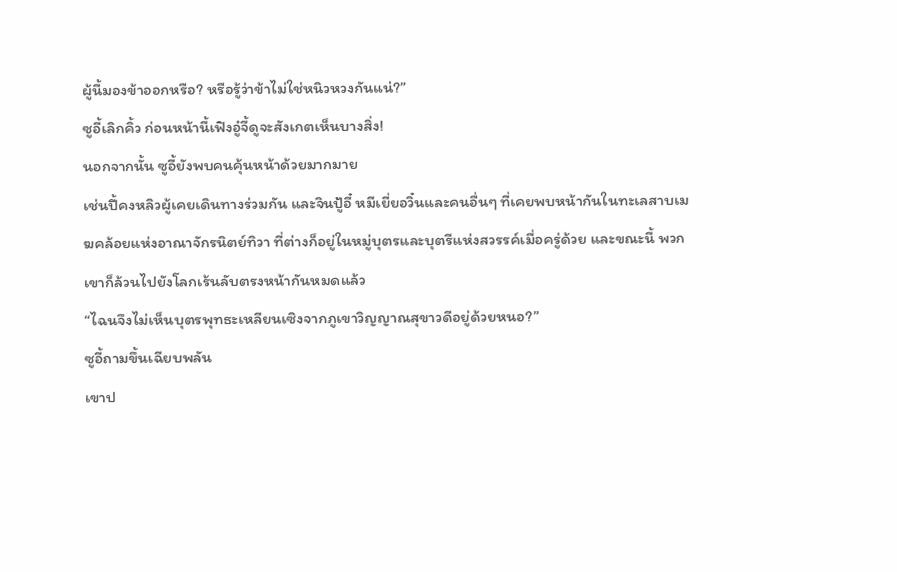ผู้นี้มองข้าออกหรือ? หรือรู้ว่าข้าไม่ใช่หนิวหวงกันแน่?”
ซูอี้เลิกคิ้ว ก่อนหน้านี้เฟิงอู๋จี้ดูจะสังเกตเห็นบางสิ่ง!
นอกจากนั้น ซูอี้ยังพบคนคุ้นหน้าด้วยมากมาย
เช่นปี้คงหลิวผู้เคยเดินทางร่วมกัน และจินปู้อี๋ หมีเยี่ยอวิ๋นและคนอื่นๆ ที่เคยพบหน้ากันในทะเลสาบเมฆคล้อยแห่งอาณาจักรนิตย์ทิวา ที่ต่างก็อยู่ในหมู่บุตรและบุตรีแห่งสวรรค์เมื่อครู่ด้วย และขณะนี้ พวกเขาก็ล้วนไปยังโลกเร้นลับตรงหน้ากันหมดแล้ว
“ไฉนจึงไม่เห็นบุตรพุทธะเหลียนเซิงจากภูเขาวิญญาณสุขาวดีอยู่ด้วยหนอ?”
ซูอี้ถามขึ้นเฉียบพลัน
เขาป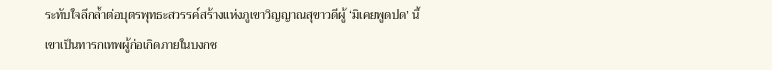ระทับใจลึกล้ำต่อบุตรพุทธะสวรรค์สร้างแห่งภูเขาวิญญาณสุขาวดีผู้ ‘มิเคยพูดปด’ นี้
เขาเป็นทารกเทพผู้ก่อเกิดภายในบงกช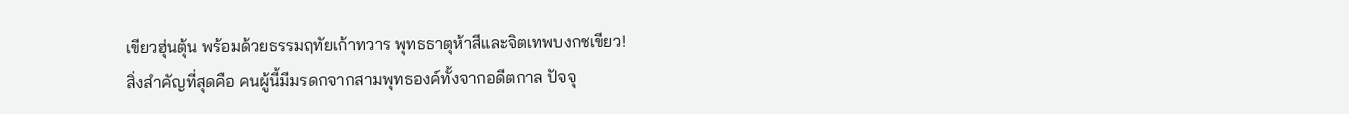เขียวฮุ่นตุ้น พร้อมด้วยธรรมฤทัยเก้าทวาร พุทธธาตุห้าสีและจิตเทพบงกชเขียว!
สิ่งสำคัญที่สุดคือ คนผู้นี้มีมรดกจากสามพุทธองค์ทั้งจากอดีตกาล ปัจจุ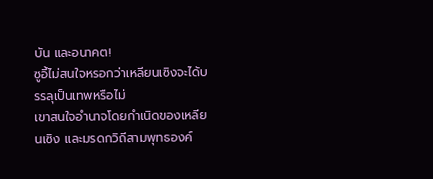บัน และอนาคต!
ซูอี้ไม่สนใจหรอกว่าเหลียนเซิงจะได้บรรลุเป็นเทพหรือไม่
เขาสนใจอำนาจโดยกำเนิดของเหลียนเซิง และมรดกวิถีสามพุทธองค์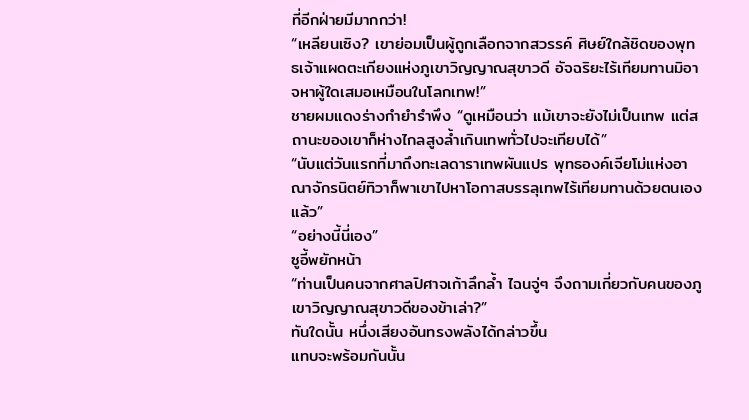ที่อีกฝ่ายมีมากกว่า!
“เหลียนเซิง? เขาย่อมเป็นผู้ถูกเลือกจากสวรรค์ ศิษย์ใกล้ชิดของพุทธเจ้าแผดตะเกียงแห่งภูเขาวิญญาณสุขาวดี อัจฉริยะไร้เทียมทานมิอาจหาผู้ใดเสมอเหมือนในโลกเทพ!”
ชายผมแดงร่างกำยำรำพึง “ดูเหมือนว่า แม้เขาจะยังไม่เป็นเทพ แต่สถานะของเขาก็ห่างไกลสูงล้ำเกินเทพทั่วไปจะเทียบได้”
“นับแต่วันแรกที่มาถึงทะเลดาราเทพผันแปร พุทธองค์เจียโม่แห่งอาณาจักรนิตย์ทิวาก็พาเขาไปหาโอกาสบรรลุเทพไร้เทียมทานด้วยตนเองแล้ว”
“อย่างนี้นี่เอง”
ซูอี้พยักหน้า
“ท่านเป็นคนจากศาลปิศาจเก้าลึกล้ำ ไฉนจู่ๆ จึงถามเกี่ยวกับคนของภูเขาวิญญาณสุขาวดีของข้าเล่า?”
ทันใดนั้น หนึ่งเสียงอันทรงพลังได้กล่าวขึ้น
แทบจะพร้อมกันนั้น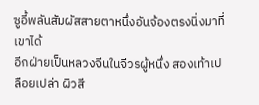ซูอี้พลันสัมผัสสายตาหนึ่งอันจ้องตรงนิ่งมาที่เขาได้
อีกฝ่ายเป็นหลวงจีนในจีวรผู้หนึ่ง สองเท้าเปลือยเปล่า ผิวสี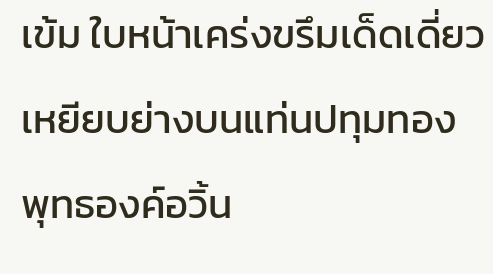เข้ม ใบหน้าเคร่งขรึมเด็ดเดี่ยว เหยียบย่างบนแท่นปทุมทอง
พุทธองค์อวิ้น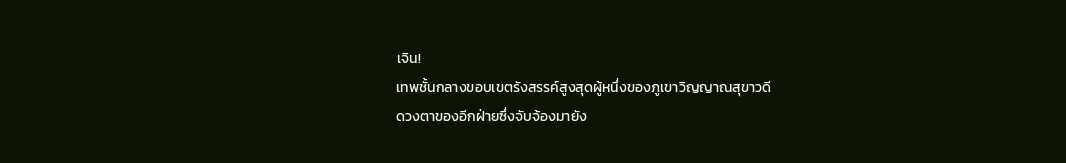เจิน!
เทพชั้นกลางขอบเขตรังสรรค์สูงสุดผู้หนึ่งของภูเขาวิญญาณสุขาวดี
ดวงตาของอีกฝ่ายซึ่งจับจ้องมายัง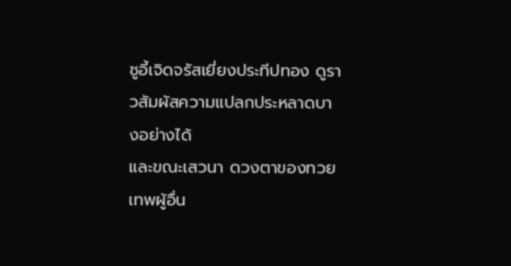ซูอี้เจิดจรัสเยี่ยงประทีปทอง ดูราวสัมผัสความแปลกประหลาดบางอย่างได้
และขณะเสวนา ดวงตาของทวยเทพผู้อื่น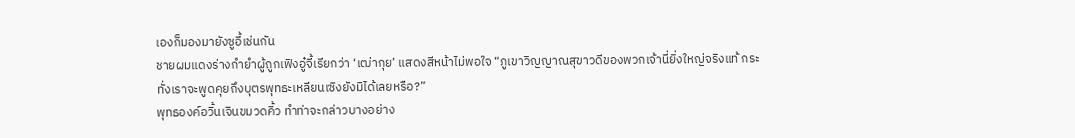เองก็มองมายังซูอี้เช่นกัน
ชายผมแดงร่างกำยำผู้ถูกเฟิงอู๋จี้เรียกว่า ‘เฒ่ากุย’ แสดงสีหน้าไม่พอใจ “ภูเขาวิญญาณสุขาวดีของพวกเจ้านี่ยิ่งใหญ่จริงแท้ กระทั่งเราจะพูดคุยถึงบุตรพุทธะเหลียนเซิงยังมิได้เลยหรือ?”
พุทธองค์อวิ้นเจินขมวดคิ้ว ทำท่าจะกล่าวบางอย่าง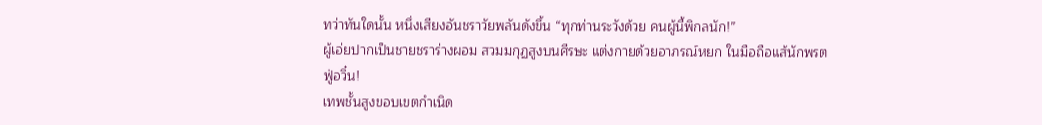ทว่าทันใดนั้น หนึ่งเสียงอันชราวัยพลันดังขึ้น “ทุกท่านระวังด้วย คนผู้นี้พิกลนัก!”
ผู้เอ่ยปากเป็นชายชราร่างผอม สวมมกุฏสูงบนศีรษะ แต่งกายด้วยอาภรณ์หยก ในมือถือแส้นักพรต
ฟู่อวิ๋น!
เทพชั้นสูงขอบเขตกำเนิด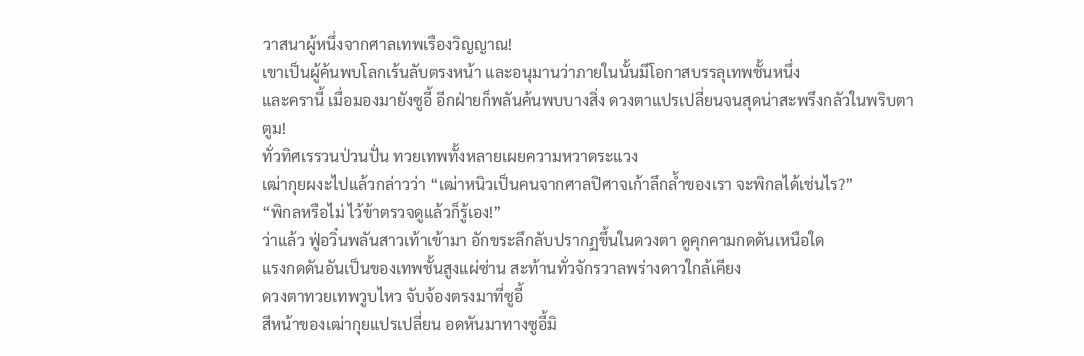วาสนาผู้หนึ่งจากศาลเทพเรืองวิญญาณ!
เขาเป็นผู้ค้นพบโลกเร้นลับตรงหน้า และอนุมานว่าภายในนั้นมีโอกาสบรรลุเทพชั้นหนึ่ง
และครานี้ เมื่อมองมายังซูอี้ อีกฝ่ายก็พลันค้นพบบางสิ่ง ดวงตาแปรเปลี่ยนจนสุดน่าสะพรึงกลัวในพริบตา
ตูม!
ทั่วทิศเรรวนป่วนปั่น ทวยเทพทั้งหลายเผยความหวาดระแวง
เฒ่ากุยผงะไปแล้วกล่าวว่า “เฒ่าหนิวเป็นคนจากศาลปิศาจเก้าลึกล้ำของเรา จะพิกลได้เช่นไร?”
“พิกลหรือไม่ ไว้ข้าตรวจดูแล้วก็รู้เอง!”
ว่าแล้ว ฟู่อวิ๋นพลันสาวเท้าเข้ามา อักขระลึกลับปรากฏขึ้นในดวงตา ดูคุกคามกดดันเหนือใด
แรงกดดันอันเป็นของเทพชั้นสูงแผ่ซ่าน สะท้านทั่วจักรวาลพร่างดาวใกล้เคียง
ดวงตาทวยเทพวูบไหว จับจ้องตรงมาที่ซูอี้
สีหน้าของเฒ่ากุยแปรเปลี่ยน อดหันมาทางซูอี้มิ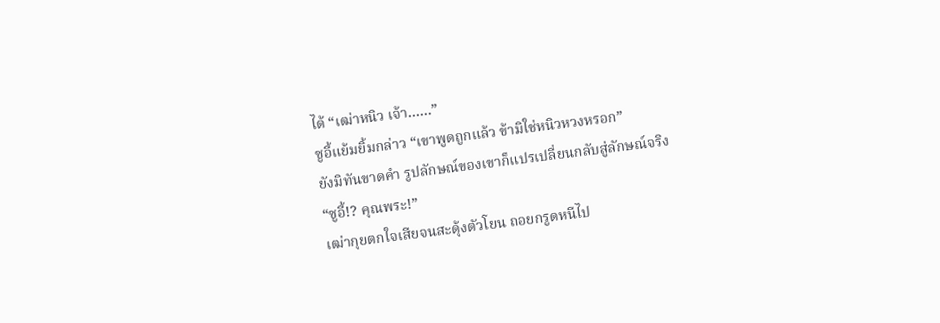ได้ “เฒ่าหนิว เจ้า……”
ซูอี้แย้มยิ้มกล่าว “เขาพูดถูกแล้ว ข้ามิใช่หนิวหวงหรอก”
ยังมิทันขาดคำ รูปลักษณ์ของเขาก็แปรเปลี่ยนกลับสู่ลักษณ์จริง
“ซูอี้!? คุณพระ!”
เฒ่ากุยตกใจเสียจนสะดุ้งตัวโยน ถอยกรูดหนีไป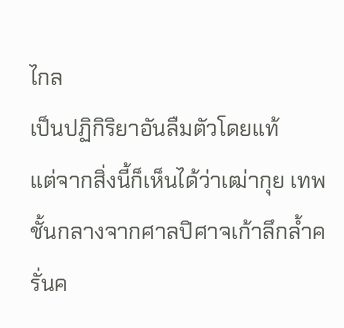ไกล
เป็นปฏิกิริยาอันลืมตัวโดยแท้
แต่จากสิ่งนี้ก็เห็นได้ว่าเฒ่ากุย เทพชั้นกลางจากศาลปิศาจเก้าลึกล้ำครั่นค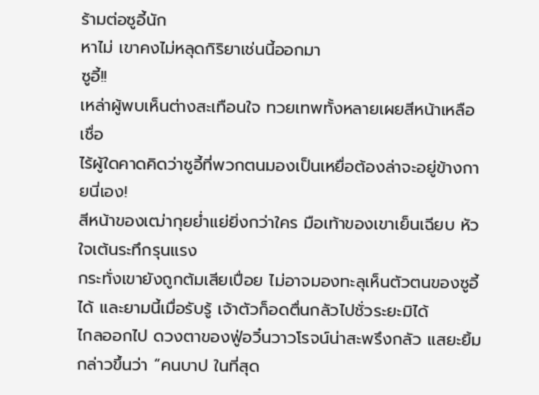ร้ามต่อซูอี้นัก
หาไม่ เขาคงไม่หลุดกิริยาเช่นนี้ออกมา
ซูอี้!!
เหล่าผู้พบเห็นต่างสะเทือนใจ ทวยเทพทั้งหลายเผยสีหน้าเหลือเชื่อ
ไร้ผู้ใดคาดคิดว่าซูอี้ที่พวกตนมองเป็นเหยื่อต้องล่าจะอยู่ข้างกายนี่เอง!
สีหน้าของเฒ่ากุยย่ำแย่ยิ่งกว่าใคร มือเท้าของเขาเย็นเฉียบ หัวใจเต้นระทึกรุนแรง
กระทั่งเขายังถูกต้มเสียเปื่อย ไม่อาจมองทะลุเห็นตัวตนของซูอี้ได้ และยามนี้เมื่อรับรู้ เจ้าตัวก็อดตื่นกลัวไปชั่วระยะมิได้
ไกลออกไป ดวงตาของฟู่อวิ๋นวาวโรจน์น่าสะพรึงกลัว แสยะยิ้มกล่าวขึ้นว่า “คนบาป ในที่สุด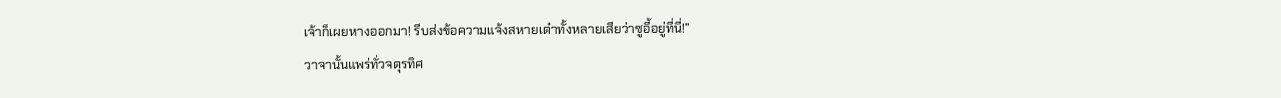เจ้าก็เผยหางออกมา! รีบส่งข้อความแจ้งสหายเต๋าทั้งหลายเสียว่าซูอี้อยู่ที่นี่!”
วาจานั้นแพร่ทั่วจตุรทิศ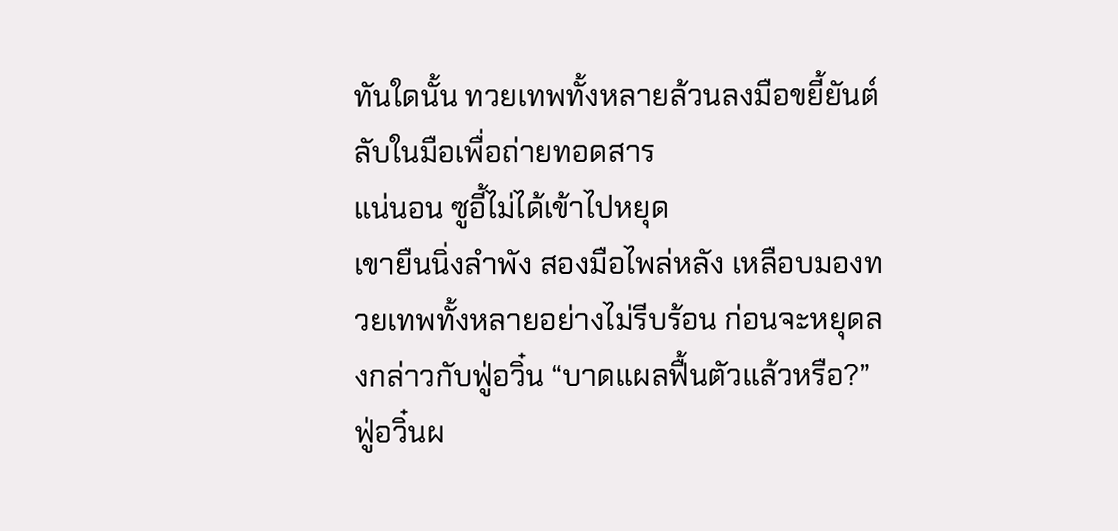ทันใดนั้น ทวยเทพทั้งหลายล้วนลงมือขยี้ยันต์ลับในมือเพื่อถ่ายทอดสาร
แน่นอน ซูอี้ไม่ได้เข้าไปหยุด
เขายืนนิ่งลำพัง สองมือไพล่หลัง เหลือบมองทวยเทพทั้งหลายอย่างไม่รีบร้อน ก่อนจะหยุดลงกล่าวกับฟู่อวิ๋น “บาดแผลฟื้นตัวแล้วหรือ?”
ฟู่อวิ๋นผ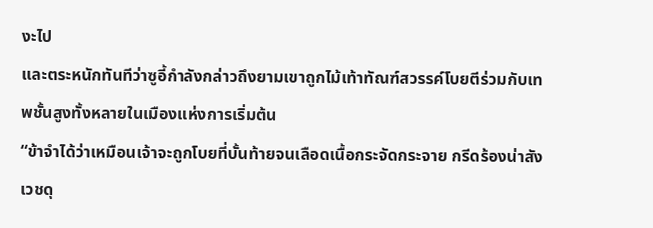งะไป
และตระหนักทันทีว่าซูอี้กำลังกล่าวถึงยามเขาถูกไม้เท้าทัณฑ์สวรรค์โบยตีร่วมกับเทพชั้นสูงทั้งหลายในเมืองแห่งการเริ่มต้น
“ข้าจำได้ว่าเหมือนเจ้าจะถูกโบยที่บั้นท้ายจนเลือดเนื้อกระจัดกระจาย กรีดร้องน่าสังเวชดุ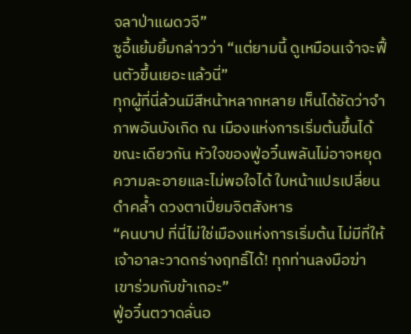จลาป่าแผดวจี”
ซูอี้แย้มยิ้มกล่าวว่า “แต่ยามนี้ ดูเหมือนเจ้าจะฟื้นตัวขึ้นเยอะแล้วนี่”
ทุกผู้ที่นี่ล้วนมีสีหน้าหลากหลาย เห็นได้ชัดว่าจำภาพอันบังเกิด ณ เมืองแห่งการเริ่มต้นขึ้นได้
ขณะเดียวกัน หัวใจของฟู่อวิ๋นพลันไม่อาจหยุดความละอายและไม่พอใจได้ ใบหน้าแปรเปลี่ยนดำคล้ำ ดวงตาเปี่ยมจิตสังหาร
“คนบาป ที่นี่ไม่ใช่เมืองแห่งการเริ่มต้น ไม่มีที่ให้เจ้าอาละวาดกร่างฤทธิ์ได้! ทุกท่านลงมือฆ่าเขาร่วมกับข้าเถอะ”
ฟู่อวิ๋นตวาดลั่นอ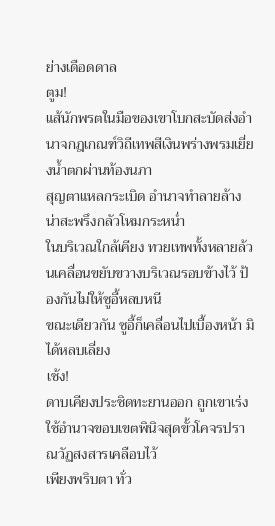ย่างเดือดดาล
ตูม!
แส้นักพรตในมือของเขาโบกสะบัดส่งอำนาจกฎเกณฑ์วิถีเทพสีเงินพร่างพรมเยี่ยงน้ำตกผ่านท้องนภา
สุญตาแหลกระเบิด อำนาจทำลายล้างน่าสะพรึงกลัวโหมกระหน่ำ
ในบริเวณใกล้เคียง ทวยเทพทั้งหลายล้วนเคลื่อนขยับขวางบริเวณรอบข้างไว้ ป้องกันไม่ให้ซูอี้หลบหนี
ขณะเดียวกัน ซูอี้ก็เคลื่อนไปเบื้องหน้า มิได้หลบเลี่ยง
เช้ง!
ดาบเคียงประชิดทะยานออก ถูกเขาเร่งใช้อำนาจขอบเขตพินิจสุดขั้วโคจรปราณวัฏสงสารเคลือบไว้
เพียงพริบตา ทั่ว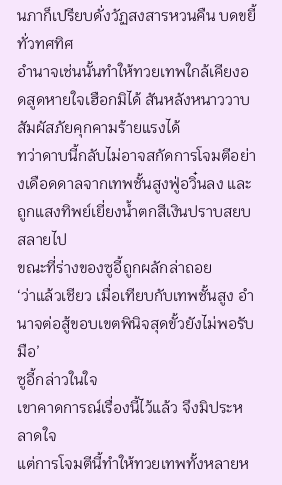นภาก็เปรียบดั่งวัฏสงสารหวนคืน บดขยี้ทั่วทศทิศ
อำนาจเช่นนั้นทำให้ทวยเทพใกล้เคียงอดสูดหายใจเฮือกมิได้ สันหลังหนาววาบ สัมผัสภัยคุกคามร้ายแรงได้
ทว่าดาบนี้กลับไม่อาจสกัดการโจมตีอย่างเดือดดาลจากเทพชั้นสูงฟู่อวิ๋นลง และถูกแสงทิพย์เยี่ยงน้ำตกสีเงินปราบสยบสลายไป
ขณะที่ร่างของซูอี้ถูกผลักล่าถอย
‘ว่าแล้วเชียว เมื่อเทียบกับเทพชั้นสูง อำนาจต่อสู้ขอบเขตพินิจสุดขั้วยังไม่พอรับมือ’
ซูอี้กล่าวในใจ
เขาคาดการณ์เรื่องนี้ไว้แล้ว จึงมิประหลาดใจ
แต่การโจมตีนี้ทำให้ทวยเทพทั้งหลายห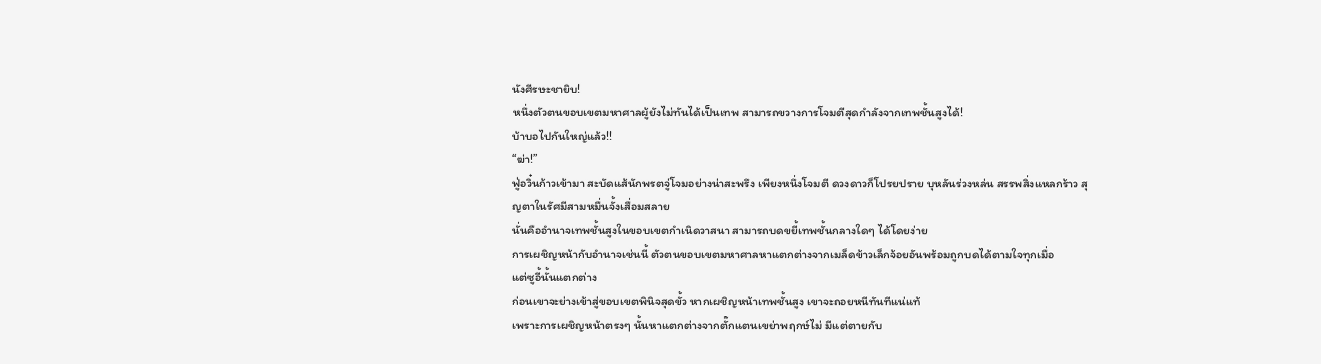นังศีรษะชายิบ!
หนึ่งตัวตนขอบเขตมหาศาลผู้ยังไม่ทันได้เป็นเทพ สามารถขวางการโจมตีสุดกำลังจากเทพชั้นสูงได้!
บ้าบอไปกันใหญ่แล้ว!!
“ฆ่า!”
ฟู่อวิ๋นก้าวเข้ามา สะบัดแส้นักพรตจู่โจมอย่างน่าสะพรึง เพียงหนึ่งโจมตี ดวงดาวก็โปรยปราย บุหลันร่วงหล่น สรรพสิ่งแหลกร้าว สุญตาในรัศมีสามหมื่นจั้งเสื่อมสลาย
นั่นคืออำนาจเทพชั้นสูงในขอบเขตกำเนิดวาสนา สามารถบดขยี้เทพชั้นกลางใดๆ ได้โดยง่าย
การเผชิญหน้ากับอำนาจเช่นนี้ ตัวตนขอบเขตมหาศาลหาแตกต่างจากเมล็ดข้าวเล็กจ้อยอันพร้อมถูกบดได้ตามใจทุกเมื่อ
แต่ซูอี้นั้นแตกต่าง
ก่อนเขาจะย่างเข้าสู่ขอบเขตพินิจสุดขั้ว หากเผชิญหน้าเทพชั้นสูง เขาจะถอยหนีทันทีแน่แท้
เพราะการเผชิญหน้าตรงๆ นั้นหาแตกต่างจากตั๊กแตนเขย่าพฤกษ์ไม่ มีแต่ตายกับ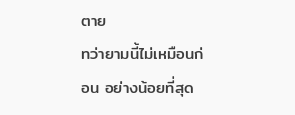ตาย
ทว่ายามนี้ไม่เหมือนก่อน อย่างน้อยที่สุด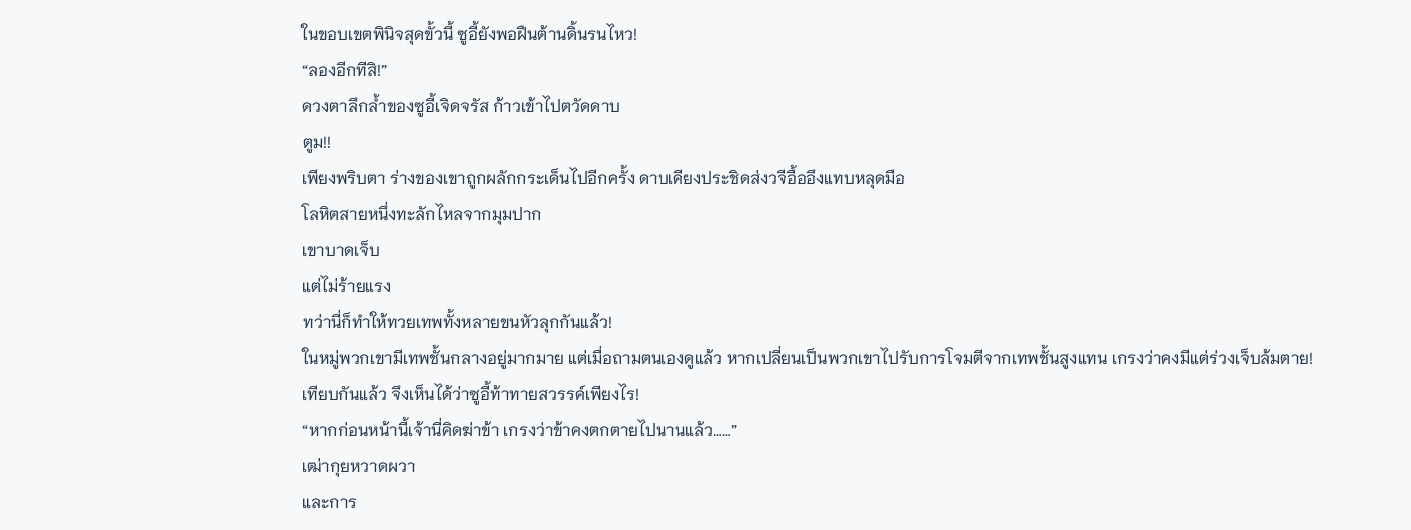ในขอบเขตพินิจสุดขั้วนี้ ซูอี้ยังพอฝืนต้านดิ้นรนไหว!
“ลองอีกทีสิ!”
ดวงตาลึกล้ำของซูอี้เจิดจรัส ก้าวเข้าไปตวัดดาบ
ตูม!!
เพียงพริบตา ร่างของเขาถูกผลักกระเด็นไปอีกครั้ง ดาบเคียงประชิดส่งวจีอื้ออึงแทบหลุดมือ
โลหิตสายหนึ่งทะลักไหลจากมุมปาก
เขาบาดเจ็บ
แต่ไม่ร้ายแรง
ทว่านี่ก็ทำให้ทวยเทพทั้งหลายขนหัวลุกกันแล้ว!
ในหมู่พวกเขามีเทพชั้นกลางอยู่มากมาย แต่เมื่อถามตนเองดูแล้ว หากเปลี่ยนเป็นพวกเขาไปรับการโจมตีจากเทพชั้นสูงแทน เกรงว่าคงมีแต่ร่วงเจ็บล้มตาย!
เทียบกันแล้ว จึงเห็นได้ว่าซูอี้ท้าทายสวรรค์เพียงไร!
“หากก่อนหน้านี้เจ้านี่คิดฆ่าข้า เกรงว่าข้าคงตกตายไปนานแล้ว……”
เฒ่ากุยหวาดผวา
และการ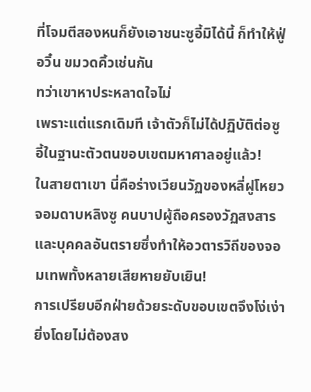ที่โจมตีสองหนก็ยังเอาชนะซูอี้มิได้นี้ ก็ทำให้ฟู่อวิ๋น ขมวดคิ้วเช่นกัน
ทว่าเขาหาประหลาดใจไม่
เพราะแต่แรกเดิมที เจ้าตัวก็ไม่ได้ปฏิบัติต่อซูอี้ในฐานะตัวตนขอบเขตมหาศาลอยู่แล้ว!
ในสายตาเขา นี่คือร่างเวียนวัฏของหลี่ฝูโหยว จอมดาบหลิงซู คนบาปผู้ถือครองวัฏสงสาร และบุคคลอันตรายซึ่งทำให้อวตารวิถีของจอมเทพทั้งหลายเสียหายยับเยิน!
การเปรียบอีกฝ่ายด้วยระดับขอบเขตจึงโง่เง่ายิ่งโดยไม่ต้องสง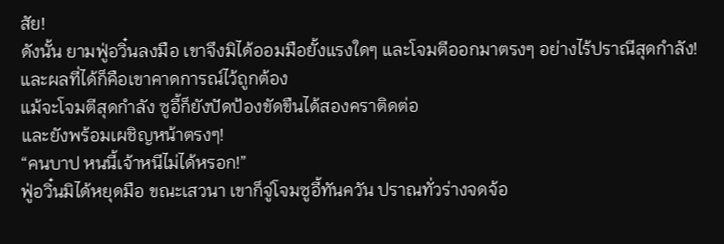สัย!
ดังนั้น ยามฟู่อวิ๋นลงมือ เขาจึงมิได้ออมมือยั้งแรงใดๆ และโจมตีออกมาตรงๆ อย่างไร้ปราณีสุดกำลัง!
และผลที่ได้ก็คือเขาคาดการณ์ไว้ถูกต้อง
แม้จะโจมตีสุดกำลัง ซูอี้ก็ยังปัดป้องขัดขืนได้สองคราติดต่อ
และยังพร้อมเผชิญหน้าตรงๆ!
“คนบาป หนนี้เจ้าหนีไม่ได้หรอก!”
ฟู่อวิ๋นมิได้หยุดมือ ขณะเสวนา เขาก็จู่โจมซูอี้ทันควัน ปราณทั่วร่างจดจ้อ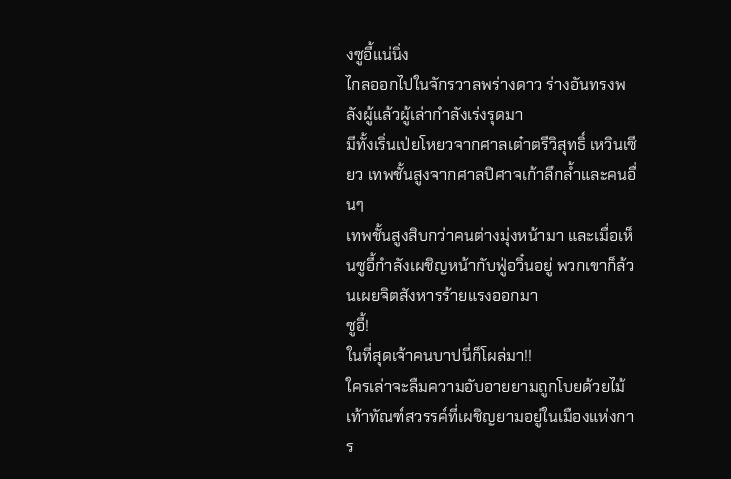งซูอี้แน่นิ่ง
ไกลออกไปในจักรวาลพร่างดาว ร่างอันทรงพลังผู้แล้วผู้เล่ากำลังเร่งรุดมา
มีทั้งเริ่นเป่ยโหยวจากศาลเต๋าตรีวิสุทธิ์ เหวินเซียว เทพชั้นสูงจากศาลปิศาจเก้าลึกล้ำและคนอื่นๆ
เทพชั้นสูงสิบกว่าคนต่างมุ่งหน้ามา และเมื่อเห็นซูอี้กำลังเผชิญหน้ากับฟู่อวิ๋นอยู่ พวกเขาก็ล้วนเผยจิตสังหารร้ายแรงออกมา
ซูอี้!
ในที่สุดเจ้าคนบาปนี่ก็โผล่มา!!
ใครเล่าจะลืมความอับอายยามถูกโบยด้วยไม้เท้าทัณฑ์สวรรค์ที่เผชิญยามอยู่ในเมืองแห่งการ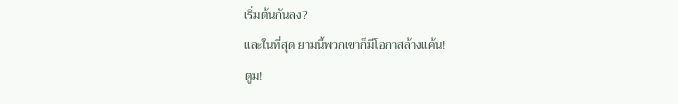เริ่มต้นกันลง?
และในที่สุด ยามนี้พวกเขาก็มีโอกาสล้างแค้น!
ตูม!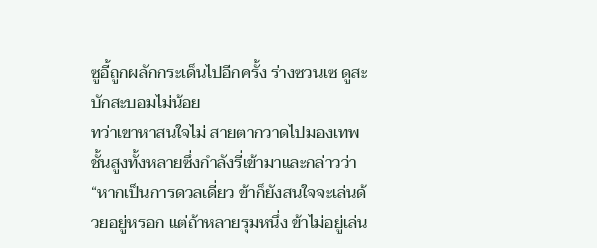ซูอี้ถูกผลักกระเด็นไปอีกครั้ง ร่างซวนเซ ดูสะบักสะบอมไม่น้อย
ทว่าเขาหาสนใจไม่ สายตากวาดไปมองเทพชั้นสูงทั้งหลายซึ่งกำลังรี่เข้ามาและกล่าวว่า
“หากเป็นการดวลเดี่ยว ข้าก็ยังสนใจจะเล่นด้วยอยู่หรอก แต่ถ้าหลายรุมหนึ่ง ข้าไม่อยู่เล่น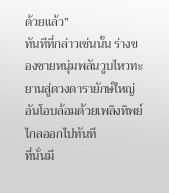ด้วยแล้ว”
ทันทีที่กล่าวเช่นนั้น ร่างของชายหนุ่มพลันวูบไหวทะยานสู่ดวงดารายักษ์ใหญ่อันโอบล้อมด้วยเพลิงทิพย์ไกลออกไปทันที
ที่นั่นมี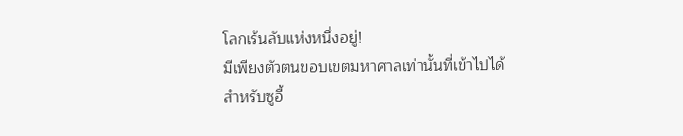โลกเร้นลับแห่งหนึ่งอยู่!
มีเพียงตัวตนขอบเขตมหาศาลเท่านั้นที่เข้าไปได้
สำหรับซูอี้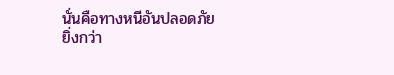นั่นคือทางหนีอันปลอดภัย
ยิ่งกว่า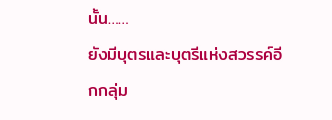นั้น……
ยังมีบุตรและบุตรีแห่งสวรรค์อีกกลุ่ม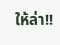ให้ล่า!!